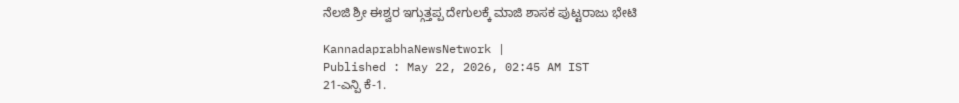ನೆಲಜಿ ಶ್ರೀ ಈಶ್ವರ ಇಗ್ಗುತ್ತಪ್ಪ ದೇಗುಲಕ್ಕೆ ಮಾಜಿ ಶಾಸಕ ಪುಟ್ಟರಾಜು ಭೇಟಿ

KannadaprabhaNewsNetwork |
Published : May 22, 2026, 02:45 AM IST
21-ಎನ್ಪಿ ಕೆ-1.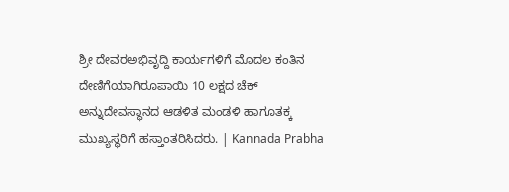ಶ್ರೀ ದೇವರಅಭಿವೃದ್ದಿ ಕಾರ್ಯಗಳಿಗೆ ಮೊದಲ ಕಂತಿನ ದೇಣಿಗೆಯಾಗಿರೂಪಾಯಿ 10 ಲಕ್ಷದ ಚೆಕ್ ಅನ್ನುದೇವಸ್ಥಾನದ ಆಡಳಿತ ಮಂಡಳಿ ಹಾಗೂತಕ್ಕ ಮುಖ್ಯಸ್ಥರಿಗೆ ಹಸ್ತಾಂತರಿಸಿದರು. | Kannada Prabha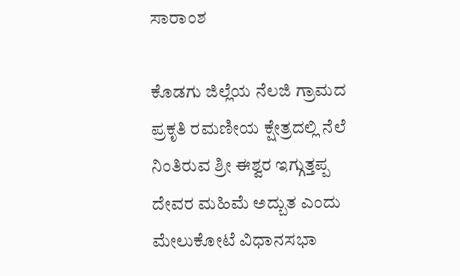ಸಾರಾಂಶ

ಕೊಡಗು ಜಿಲ್ಲೆಯ ನೆಲಜಿ ಗ್ರಾಮದ ಪ್ರಕೃತಿ ರಮಣೀಯ ಕ್ಷೇತ್ರದಲ್ಲಿ ನೆಲೆ ನಿಂತಿರುವ ಶ್ರೀ ಈಶ್ವರ ಇಗ್ಗುತ್ತಪ್ಪ ದೇವರ ಮಹಿಮೆ ಅದ್ಬುತ ಎಂದು ಮೇಲುಕೋಟೆ ವಿಧಾನಸಭಾ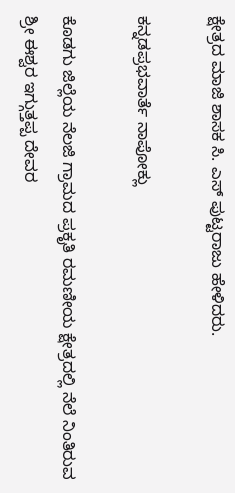ಕ್ಷೇತ್ರದ ಮಾಜಿ ಶಾಸಕ ಸಿ. ಎಸ್ ಪುಟ್ಟರಾಜು ಹೇಳಿದರು.

ಕನ್ನಡಪ್ರಭವಾರ್ತೆ ನಾಪೋಕ್ಲು

ಕೊಡಗು ಜಿಲ್ಲೆಯ ನೆಲಜಿ ಗ್ರಾಮದ ಪ್ರಕೃತಿ ರಮಣೀಯ ಕ್ಷೇತ್ರದಲ್ಲಿ ನೆಲೆ ನಿಂತಿರುವ ಶ್ರೀ ಈಶ್ವರ ಇಗ್ಗುತ್ತಪ್ಪ ದೇವರ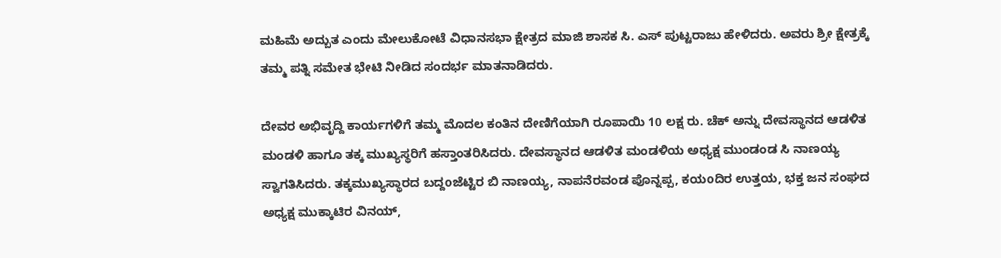ಮಹಿಮೆ ಅದ್ಬುತ ಎಂದು ಮೇಲುಕೋಟೆ ವಿಧಾನಸಭಾ ಕ್ಷೇತ್ರದ ಮಾಜಿ ಶಾಸಕ ಸಿ. ಎಸ್ ಪುಟ್ಟರಾಜು ಹೇಳಿದರು. ಅವರು ಶ್ರೀ ಕ್ಷೇತ್ರಕ್ಕೆ ತಮ್ಮ ಪತ್ನಿ ಸಮೇತ ಭೇಟಿ ನೀಡಿದ ಸಂದರ್ಭ ಮಾತನಾಡಿದರು.

ದೇವರ ಅಭಿವೃದ್ದಿ ಕಾರ್ಯಗಳಿಗೆ ತಮ್ಮ ಮೊದಲ ಕಂತಿನ ದೇಣಿಗೆಯಾಗಿ ರೂಪಾಯಿ 10 ಲಕ್ಷ ರು. ಚೆಕ್ ಅನ್ನು ದೇವಸ್ಥಾನದ ಆಡಳಿತ ಮಂಡಳಿ ಹಾಗೂ ತಕ್ಕ ಮುಖ್ಯಸ್ಥರಿಗೆ ಹಸ್ತಾಂತರಿಸಿದರು. ದೇವಸ್ಥಾನದ ಆಡಳಿತ ಮಂಡಳಿಯ ಅಧ್ಯಕ್ಷ ಮುಂಡಂಡ ಸಿ ನಾಣಯ್ಯ ಸ್ವಾಗತಿಸಿದರು. ತಕ್ಕಮುಖ್ಯಸ್ಥಾರದ ಬದ್ದoಜೆಟ್ಟಿರ ಬಿ ನಾಣಯ್ಯ, ನಾಪನೆರವಂಡ ಪೊನ್ನಪ್ಪ, ಕಯoದಿರ ಉತ್ತಯ, ಭಕ್ತ ಜನ ಸಂಘದ ಅಧ್ಯಕ್ಷ ಮುಕ್ಕಾಟಿರ ವಿನಯ್,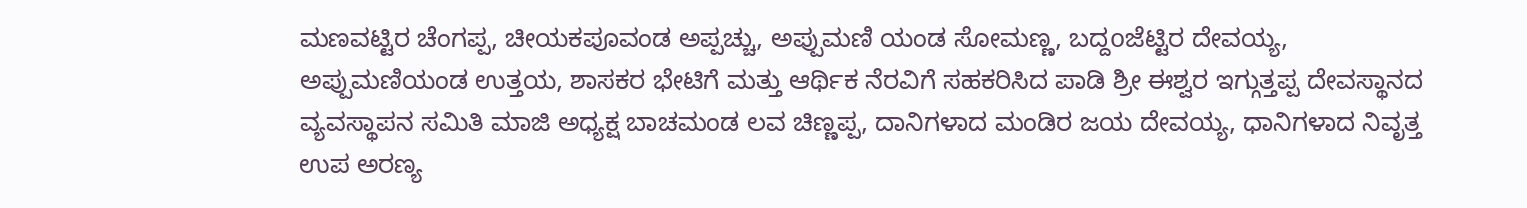ಮಣವಟ್ಟಿರ ಚೆಂಗಪ್ಪ, ಚೀಯಕಪೂವಂಡ ಅಪ್ಪಚ್ಚು, ಅಪ್ಪುಮಣಿ ಯಂಡ ಸೋಮಣ್ಣ, ಬದ್ದoಜೆಟ್ಟಿರ ದೇವಯ್ಯ, ಅಪ್ಪುಮಣಿಯಂಡ ಉತ್ತಯ, ಶಾಸಕರ ಭೇಟಿಗೆ ಮತ್ತು ಆರ್ಥಿಕ ನೆರವಿಗೆ ಸಹಕರಿಸಿದ ಪಾಡಿ ಶ್ರೀ ಈಶ್ವರ ಇಗ್ಗುತ್ತಪ್ಪ ದೇವಸ್ಥಾನದ ವ್ಯವಸ್ಥಾಪನ ಸಮಿತಿ ಮಾಜಿ ಅಧ್ಯಕ್ಷ ಬಾಚಮಂಡ ಲವ ಚಿಣ್ಣಪ್ಪ, ದಾನಿಗಳಾದ ಮಂಡಿರ ಜಯ ದೇವಯ್ಯ, ಧಾನಿಗಳಾದ ನಿವೃತ್ತ ಉಪ ಅರಣ್ಯ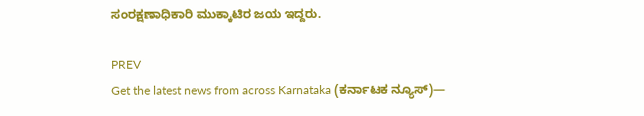ಸಂರಕ್ಷಣಾಧಿಕಾರಿ ಮುಕ್ಕಾಟಿರ ಜಯ ಇದ್ದರು.

PREV
Get the latest news from across Karnataka (ಕರ್ನಾಟಕ ನ್ಯೂಸ್)—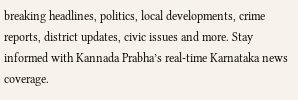breaking headlines, politics, local developments, crime reports, district updates, civic issues and more. Stay informed with Kannada Prabha’s real‑time Karnataka news coverage.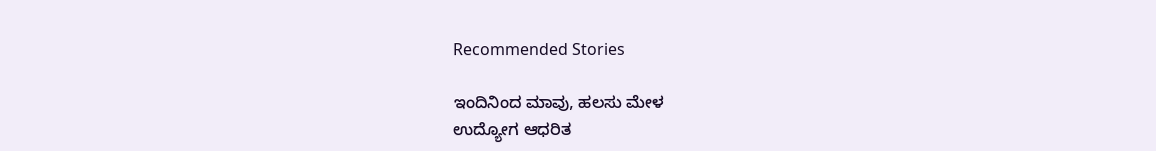Recommended Stories

ಇಂದಿನಿಂದ ಮಾವು, ಹಲಸು ಮೇಳ
ಉದ್ಯೋಗ ಆಧರಿತ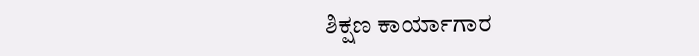ಶಿಕ್ಷಣ ಕಾರ್ಯಾಗಾರ